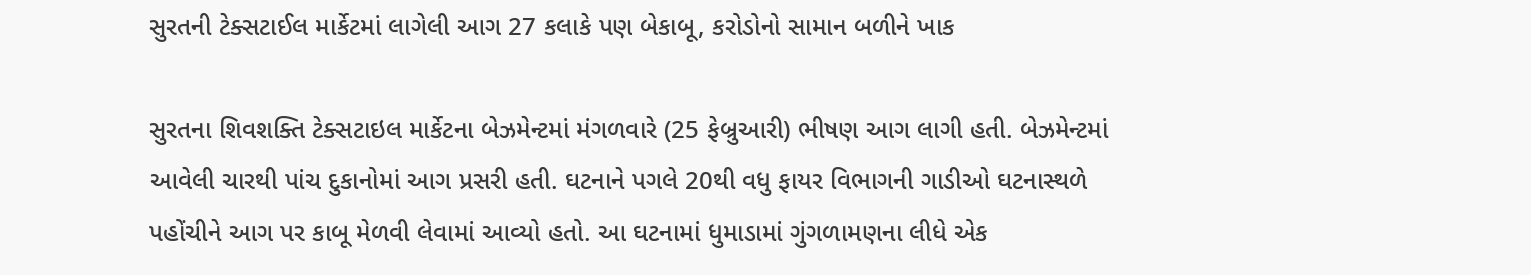સુરતની ટેક્સટાઈલ માર્કેટમાં લાગેલી આગ 27 કલાકે પણ બેકાબૂ, કરોડોનો સામાન બળીને ખાક

સુરતના શિવશક્તિ ટેક્સટાઇલ માર્કેટના બેઝમેન્ટમાં મંગળવારે (25 ફેબ્રુઆરી) ભીષણ આગ લાગી હતી. બેઝમેન્ટમાં આવેલી ચારથી પાંચ દુકાનોમાં આગ પ્રસરી હતી. ઘટનાને પગલે 20થી વધુ ફાયર વિભાગની ગાડીઓ ઘટનાસ્થળે પહોંચીને આગ પર કાબૂ મેળવી લેવામાં આવ્યો હતો. આ ઘટનામાં ધુમાડામાં ગુંગળામણના લીધે એક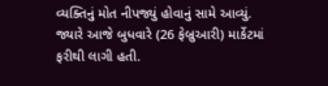વ્યક્તિનું મોત નીપજ્યું હોવાનું સામે આવ્યું. જ્યારે આજે બુધવારે (26 ફેબ્રુઆરી) માર્કેટમાં ફરીથી લાગી હતી.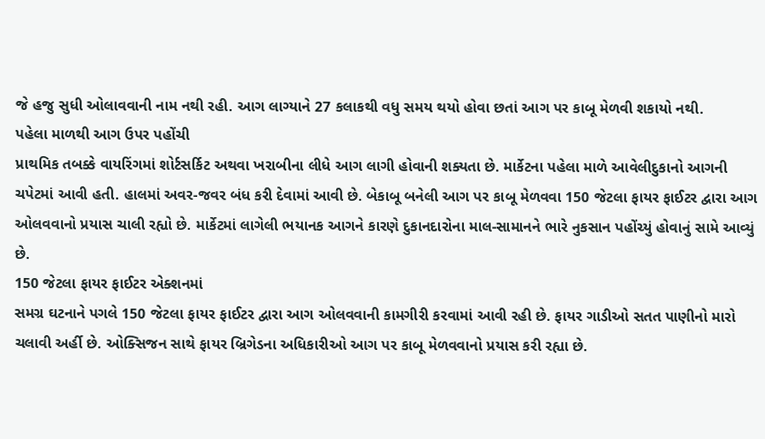જે હજુ સુધી ઓલાવવાની નામ નથી રહી. આગ લાગ્યાને 27 કલાકથી વધુ સમય થયો હોવા છતાં આગ પર કાબૂ મેળવી શકાયો નથી.
પહેલા માળથી આગ ઉપર પહોંચી
પ્રાથમિક તબક્કે વાયરિંગમાં શોર્ટસર્કિટ અથવા ખરાબીના લીધે આગ લાગી હોવાની શક્યતા છે. માર્કેટના પહેલા માળે આવેલીદુકાનો આગની ચપેટમાં આવી હતી. હાલમાં અવર-જવર બંધ કરી દેવામાં આવી છે. બેકાબૂ બનેલી આગ પર કાબૂ મેળવવા 150 જેટલા ફાયર ફાઈટર દ્વારા આગ ઓલવવાનો પ્રયાસ ચાલી રહ્યો છે. માર્કેટમાં લાગેલી ભયાનક આગને કારણે દુકાનદારોના માલ-સામાનને ભારે નુકસાન પહોંચ્યું હોવાનું સામે આવ્યું છે.
150 જેટલા ફાયર ફાઈટર એક્શનમાં
સમગ્ર ઘટનાને પગલે 150 જેટલા ફાયર ફાઈટર દ્વારા આગ ઓલવવાની કામગીરી કરવામાં આવી રહી છે. ફાયર ગાડીઓ સતત પાણીનો મારો ચલાવી અર્હી છે. ઓક્સિજન સાથે ફાયર બ્રિગેડના અધિકારીઓ આગ પર કાબૂ મેળવવાનો પ્રયાસ કરી રહ્યા છે.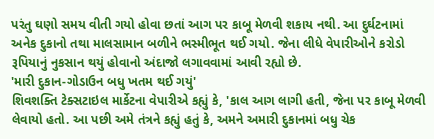પરંતુ ઘણો સમય વીતી ગયો હોવા છતાં આગ પર કાબૂ મેળવી શકાય નથી. આ દુર્ઘટનામાં અનેક દુકાનો તથા માલસામાન બળીને ભસ્મીભૂત થઈ ગયો. જેના લીધે વેપારીઓને કરોડો રૂપિયાનું નુકસાન થયું હોવાનો અંદાજો લગાવવામાં આવી રહ્યો છે.
'મારી દુકાન-ગોડાઉન બધુ ખતમ થઈ ગયું'
શિવશક્તિ ટેક્સટાઇલ માર્કેટના વેપારીએ કહ્યું કે, 'કાલ આગ લાગી હતી, જેના પર કાબૂ મેળવી લેવાયો હતો. આ પછી અમે તંત્રને કહ્યું હતું કે, અમને અમારી દુકાનમાં બધુ ચેક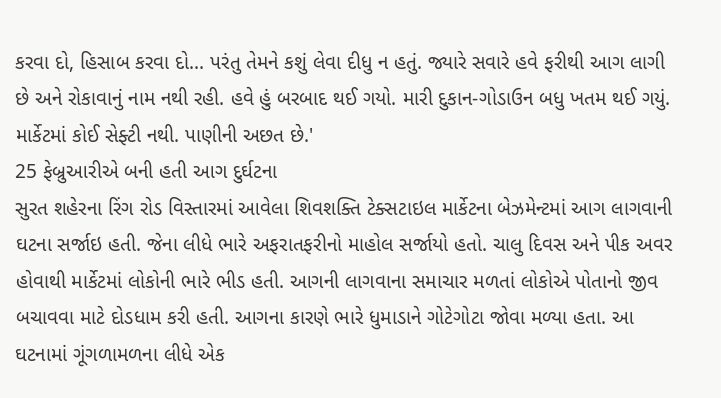કરવા દો, હિસાબ કરવા દો... પરંતુ તેમને કશું લેવા દીધુ ન હતું. જ્યારે સવારે હવે ફરીથી આગ લાગી છે અને રોકાવાનું નામ નથી રહી. હવે હું બરબાદ થઈ ગયો. મારી દુકાન-ગોડાઉન બધુ ખતમ થઈ ગયું. માર્કેટમાં કોઈ સેફ્ટી નથી. પાણીની અછત છે.'
25 ફેબ્રુઆરીએ બની હતી આગ દુર્ઘટના
સુરત શહેરના રિંગ રોડ વિસ્તારમાં આવેલા શિવશક્તિ ટેક્સટાઇલ માર્કેટના બેઝમેન્ટમાં આગ લાગવાની ઘટના સર્જાઇ હતી. જેના લીધે ભારે અફરાતફરીનો માહોલ સર્જાયો હતો. ચાલુ દિવસ અને પીક અવર હોવાથી માર્કેટમાં લોકોની ભારે ભીડ હતી. આગની લાગવાના સમાચાર મળતાં લોકોએ પોતાનો જીવ બચાવવા માટે દોડધામ કરી હતી. આગના કારણે ભારે ધુમાડાને ગોટેગોટા જોવા મળ્યા હતા. આ ઘટનામાં ગૂંગળામળના લીધે એક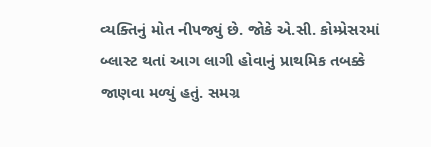વ્યક્તિનું મોત નીપજ્યું છે. જોકે એ.સી. કોમ્પ્રેસરમાં બ્લાસ્ટ થતાં આગ લાગી હોવાનું પ્રાથમિક તબક્કે જાણવા મળ્યું હતું. સમગ્ર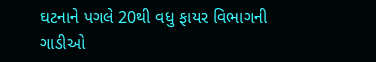ઘટનાને પગલે 20થી વધુ ફાયર વિભાગની ગાડીઓ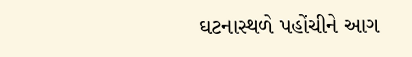ઘટનાસ્થળે પહોંચીને આગ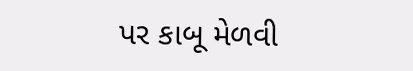પર કાબૂ મેળવી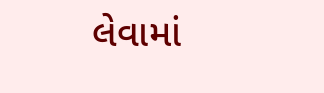લેવામાં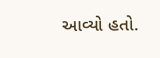આવ્યો હતો.